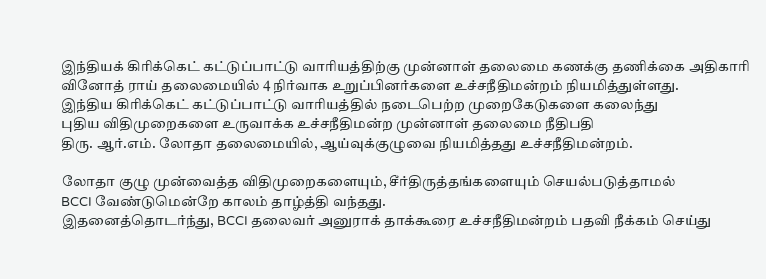இந்தியக் கிரிக்கெட் கட்டுப்பாட்டு வாரியத்திற்கு முன்னாள் தலைமை கணக்கு தணிக்கை அதிகாரி
வினோத் ராய் தலைமையில் 4 நிர்வாக உறுப்பினர்களை உச்சநீதிமன்றம் நியமித்துள்ளது.
இந்திய கிரிக்கெட் கட்டுப்பாட்டு வாரியத்தில் நடைபெற்ற முறைகேடுகளை கலைந்து
புதிய விதிமுறைகளை உருவாக்க உச்சநீதிமன்ற முன்னாள் தலைமை நீதிபதி
திரு. ஆர்.எம். லோதா தலைமையில், ஆய்வுக்குழுவை நியமித்தது உச்சநீதிமன்றம்.

லோதா குழு முன்வைத்த விதிமுறைகளையும், சீர்திருத்தங்களையும் செயல்படுத்தாமல்
BCCI வேண்டுமென்றே காலம் தாழ்த்தி வந்தது.
இதனைத்தொடர்ந்து, BCCI தலைவர் அனுராக் தாக்கூரை உச்சநீதிமன்றம் பதவி நீக்கம் செய்து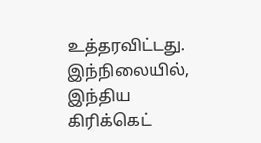உத்தரவிட்டது.
இந்நிலையில், இந்திய கிரிக்கெட்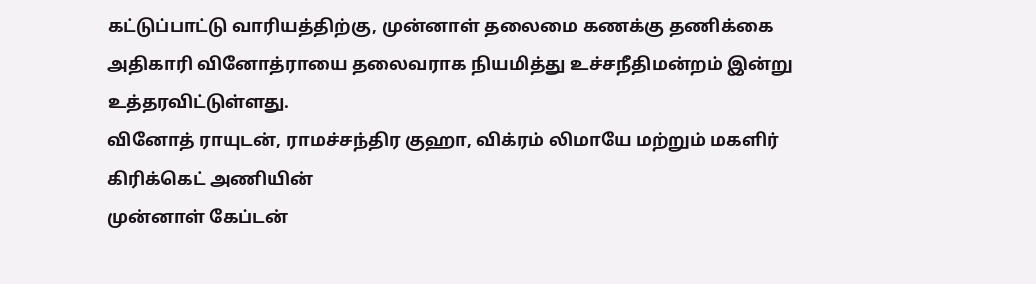கட்டுப்பாட்டு வாரியத்திற்கு, முன்னாள் தலைமை கணக்கு தணிக்கை
அதிகாரி வினோத்ராயை தலைவராக நியமித்து உச்சநீதிமன்றம் இன்று உத்தரவிட்டுள்ளது.
வினோத் ராயுடன், ராமச்சந்திர குஹா, விக்ரம் லிமாயே மற்றும் மகளிர் கிரிக்கெட் அணியின்
முன்னாள் கேப்டன்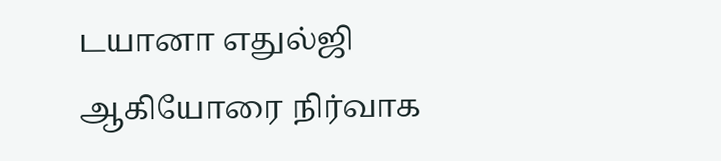டயானா எதுல்ஜி ஆகியோரை நிர்வாக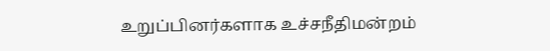உறுப்பினர்களாக உச்சநீதிமன்றம்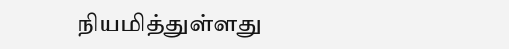நியமித்துள்ளது